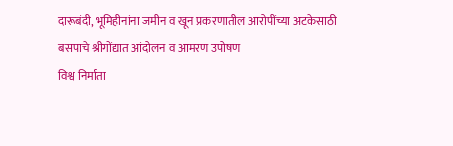दारूबंदी, भूमिहीनांना जमीन व खून प्रकरणातील आरोपींच्या अटकेसाठी बसपाचे श्रीगोंद्यात आंदोलन व आमरण उपोषण
विश्व निर्माता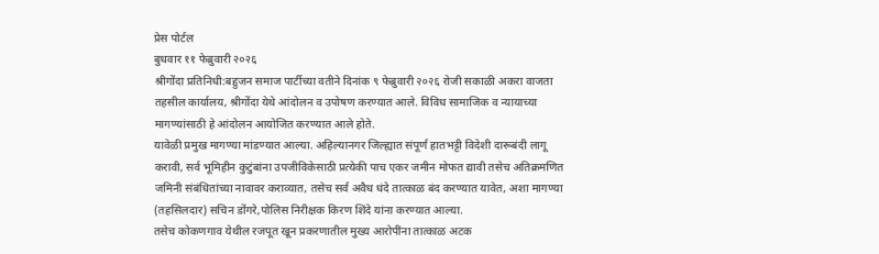प्रेस पोर्टल
बुधवार ११ फेब्रुवारी २०२६
श्रीगोंदा प्रतिनिधी:बहुजन समाज पार्टीच्या वतीने दिनांक ९ फेब्रुवारी २०२६ रोजी सकाळी अकरा वाजता तहसील कार्यालय, श्रीगोंदा येथे आंदोलन व उपोषण करण्यात आले. विविध सामाजिक व न्यायाच्या मागण्यांसाठी हे आंदोलन आयोजित करण्यात आले होते.
यावेळी प्रमुख मागण्या मांडण्यात आल्या. अहिल्यानगर जिल्ह्यात संपूर्ण हातभट्टी विदेशी दारूबंदी लागू करावी, सर्व भूमिहीन कुटुंबांना उपजीविकेसाठी प्रत्येकी पाच एकर जमीन मोफत द्यावी तसेच अतिक्रमणित जमिनी संबंधितांच्या नावावर कराव्यात, तसेच सर्व अवैध धंदे तात्काळ बंद करण्यात यावेत, अशा मागण्या (तहसिलदार) सचिन डोंगरे,पोलिस निरीक्षक किरण शिंदे यांना करण्यात आल्या.
तसेच कोकणगाव येथील रजपूत खून प्रकरणातील मुख्य आरोपींना तात्काळ अटक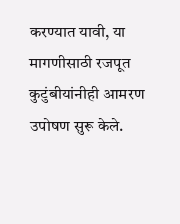करण्यात यावी, या मागणीसाठी रजपूत कुटुंबीयांनीही आमरण उपोषण सुरू केले.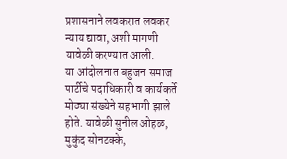प्रशासनाने लवकरात लवकर न्याय द्यावा, अशी मागणी यावेळी करण्यात आली.
या आंदोलनात बहुजन समाज पार्टीचे पदाधिकारी व कार्यकर्ते मोठ्या संख्येने सहभागी झाले होते. यावेळी सुनील ओहळ, मुकुंद सोनटक्के,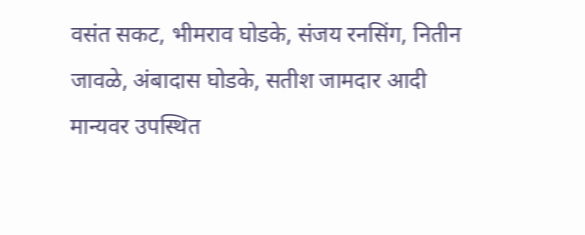वसंत सकट, भीमराव घोडके, संजय रनसिंग, नितीन जावळे, अंबादास घोडके, सतीश जामदार आदी मान्यवर उपस्थित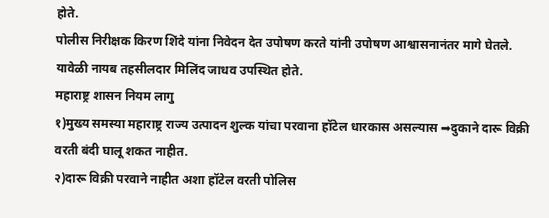होते.
पोलीस निरीक्षक किरण शिंदे यांना निवेदन देत उपोषण करते यांनी उपोषण आश्वासनानंतर मागे घेतले. यावेळी नायब तहसीलदार मिलिंद जाधव उपस्थित होते.
महाराष्ट्र शासन नियम लागु
१)मुख्य समस्या महाराष्ट्र राज्य उत्पादन शुल्क यांचा परवाना हॉटेल धारकास असल्यास ➡दुकाने दारू विक्री वरती बंदी घालू शकत नाहीत.
२)दारू विक्री परवाने नाहीत अशा हॉटेल वरती पोलिस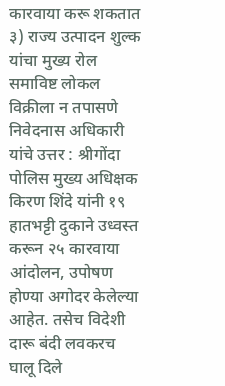कारवाया करू शकतात
३) राज्य उत्पादन शुल्क यांचा मुख्य रोल समाविष्ट लोकल विक्रीला न तपासणे
निवेदनास अधिकारी यांचे उत्तर : श्रीगोंदा पोलिस मुख्य अधिक्षक किरण शिंदे यांनी १९ हातभट्टी दुकाने उध्वस्त करून २५ कारवाया आंदोलन, उपोषण होण्या अगोदर केलेल्या आहेत. तसेच विदेशी दारू बंदी लवकरच घालू दिले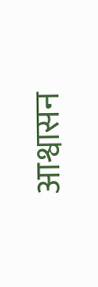आश्वासन